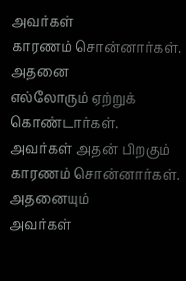அவர்கள்
காரணம் சொன்னார்கள்.
அதனை
எல்லோரும் ஏற்றுக் கொண்டார்கள்.
அவர்கள் அதன் பிறகும்
காரணம் சொன்னார்கள்.
அதனையும்
அவர்கள்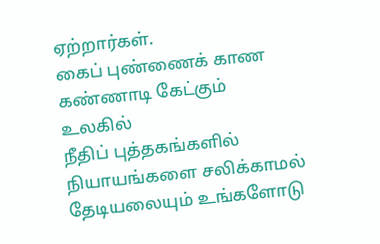ஏற்றார்கள்.
கைப் புண்ணைக் காண
கண்ணாடி கேட்கும் உலகில்
நீதிப் புத்தகங்களில்
நியாயங்களை சலிக்காமல்
தேடியலையும் உங்களோடு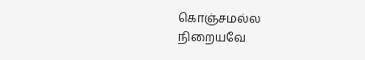கொஞ்சமல்ல
நிறையவே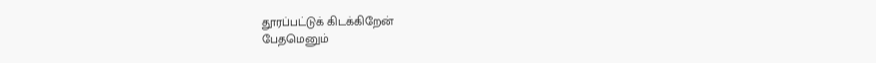தூரப்பட்டுக் கிடக்கிறேன்
பேதமெனும்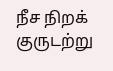நீச நிறக் குருடற்று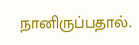நானிருப்பதால்.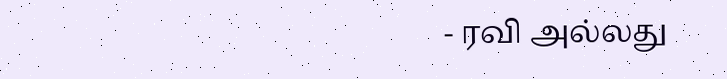- ரவி அல்லது